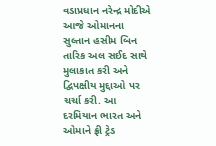વડાપ્રધાન નરેન્દ્ર મોદીએ આજે ઓમાનના સુલ્તાન હસીમ બિન તારિક અલ સઈદ સાથે મુલાકાત કરી અને દ્વિપક્ષીય મુદ્દાઓ પર ચર્ચા કરી. આ દરમિયાન ભારત અને ઓમાને ફ્રી ટ્રેડ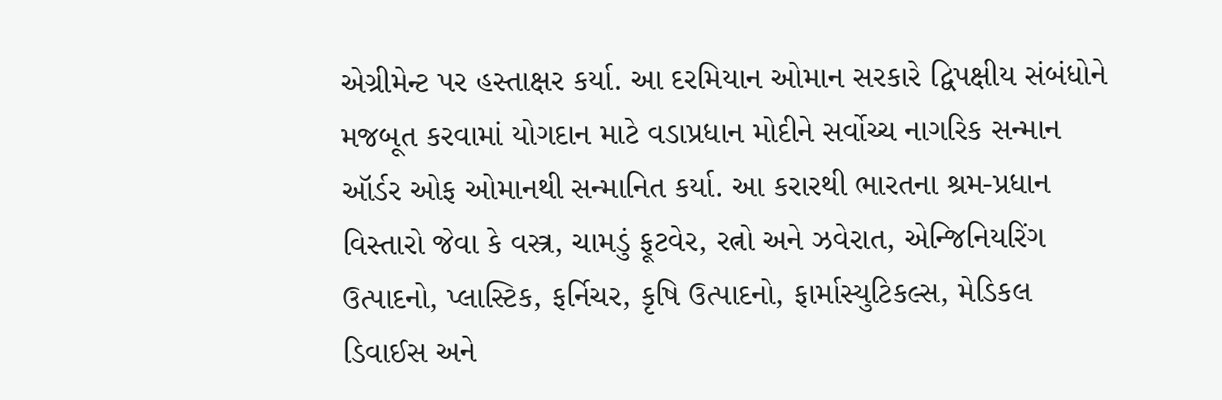એગ્રીમેન્ટ પર હસ્તાક્ષર કર્યા. આ દરમિયાન ઓમાન સરકારે દ્વિપક્ષીય સંબંધોને મજબૂત કરવામાં યોગદાન માટે વડાપ્રધાન મોદીને સર્વોચ્ચ નાગરિક સન્માન ઑર્ડર ઓફ ઓમાનથી સન્માનિત કર્યા. આ કરારથી ભારતના શ્રમ-પ્રધાન વિસ્તારો જેવા કે વસ્ત્ર, ચામડું ફૂટવેર, રત્નો અને ઝવેરાત, એન્જિનિયરિંગ ઉત્પાદનો, પ્લાસ્ટિક, ફર્નિચર, કૃષિ ઉત્પાદનો, ફાર્માસ્યુટિકલ્સ, મેડિકલ ડિવાઈસ અને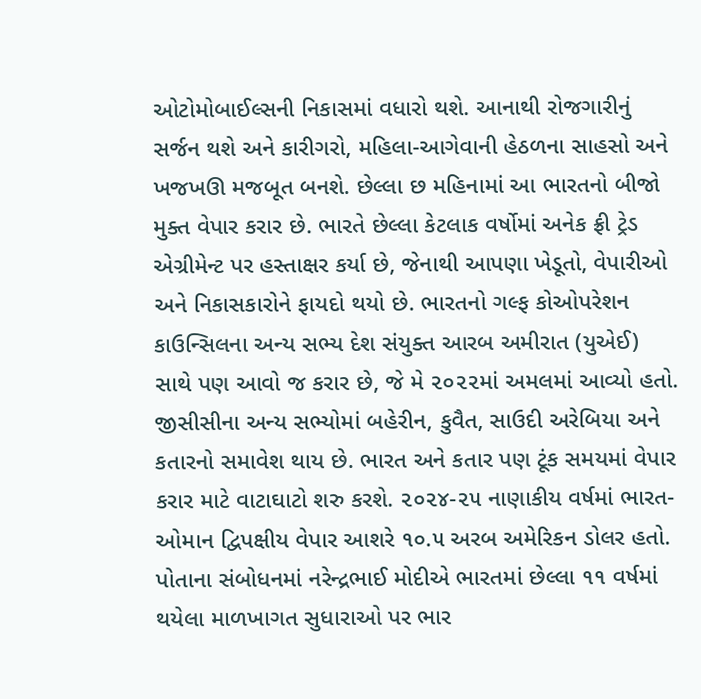ઓટોમોબાઈલ્સની નિકાસમાં વધારો થશે. આનાથી રોજગારીનું સર્જન થશે અને કારીગરો, મહિલા-આગેવાની હેઠળના સાહસો અને ખજખઊ મજબૂત બનશે. છેલ્લા છ મહિનામાં આ ભારતનો બીજો મુક્ત વેપાર કરાર છે. ભારતે છેલ્લા કેટલાક વર્ષોમાં અનેક ફ્રી ટ્રેડ એગ્રીમેન્ટ પર હસ્તાક્ષર કર્યા છે, જેનાથી આપણા ખેડૂતો, વેપારીઓ અને નિકાસકારોને ફાયદો થયો છે. ભારતનો ગલ્ફ કોઓપરેશન કાઉન્સિલના અન્ય સભ્ય દેશ સંયુક્ત આરબ અમીરાત (યુએઈ) સાથે પણ આવો જ કરાર છે, જે મે ૨૦૨૨માં અમલમાં આવ્યો હતો. જીસીસીના અન્ય સભ્યોમાં બહેરીન, કુવૈત, સાઉદી અરેબિયા અને કતારનો સમાવેશ થાય છે. ભારત અને કતાર પણ ટૂંક સમયમાં વેપાર કરાર માટે વાટાઘાટો શરુ કરશે. ૨૦૨૪-૨૫ નાણાકીય વર્ષમાં ભારત-ઓમાન દ્વિપક્ષીય વેપાર આશરે ૧૦.૫ અરબ અમેરિકન ડોલર હતો. પોતાના સંબોધનમાં નરેન્દ્રભાઈ મોદીએ ભારતમાં છેલ્લા ૧૧ વર્ષમાં થયેલા માળખાગત સુધારાઓ પર ભાર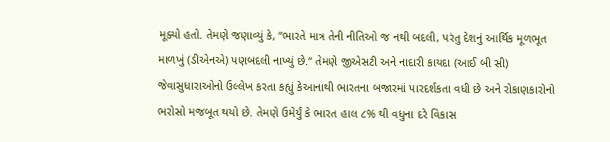મૂક્યો હતો. તેમણે જણાવ્યું કે, ‘‘ભારતે માત્ર તેની નીતિઓ જ નથી બદલી, પરંતુ દેશનું આર્થિક મૂળભૂત માળખું (ડીએનએ) પણબદલી નાખ્યું છે.“ તેમણે જીએસટી અને નાદારી કાયદા (આઈ બી સી) જેવાસુધારાઓનો ઉલ્લેખ કરતા કહ્યું કેઆનાથી ભારતના બજારમાં પારદર્શકતા વધી છે અને રોકાણકારોનો ભરોસો મજબૂત થયો છે. તેમણે ઉમેર્યું કે ભારત હાલ ૮% થી વધુના દરે વિકાસ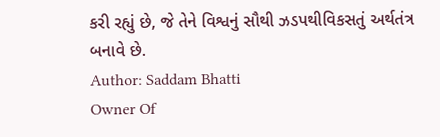કરી રહ્યું છે, જે તેને વિશ્વનું સૌથી ઝડપથીવિકસતું અર્થતંત્ર બનાવે છે.
Author: Saddam Bhatti
Owner Of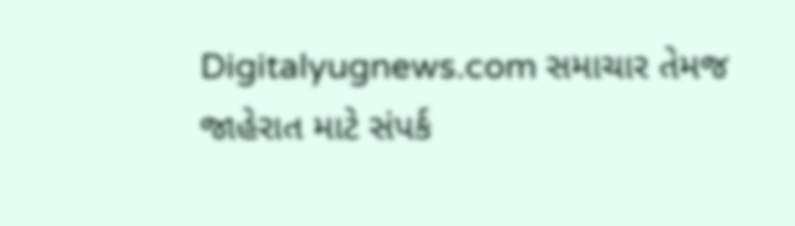Digitalyugnews.com સમાચાર તેમજ જાહેરાત માટે સંપર્ક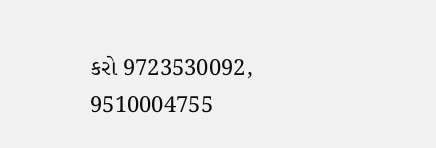કરો 9723530092, 9510004755